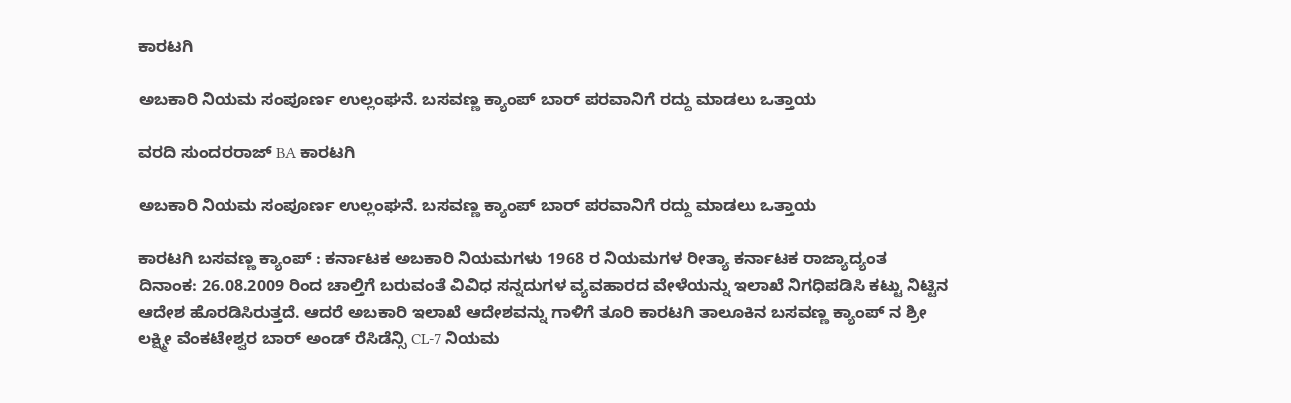ಕಾರಟಗಿ

ಅಬಕಾರಿ ನಿಯಮ ಸಂಪೂರ್ಣ ಉಲ್ಲಂಘನೆ. ಬಸವಣ್ಣ ಕ್ಯಾಂಪ್ ಬಾರ್ ಪರವಾನಿಗೆ ರದ್ದು ಮಾಡಲು ಒತ್ತಾಯ

ವರದಿ ಸುಂದರರಾಜ್ BA ಕಾರಟಗಿ

ಅಬಕಾರಿ ನಿಯಮ ಸಂಪೂರ್ಣ ಉಲ್ಲಂಘನೆ. ಬಸವಣ್ಣ ಕ್ಯಾಂಪ್ ಬಾರ್ ಪರವಾನಿಗೆ ರದ್ದು ಮಾಡಲು ಒತ್ತಾಯ

ಕಾರಟಗಿ ಬಸವಣ್ಣ ಕ್ಯಾಂಪ್ : ಕರ್ನಾಟಕ ಅಬಕಾರಿ ನಿಯಮಗಳು 1968 ರ ನಿಯಮಗಳ ರೀತ್ಯಾ ಕರ್ನಾಟಕ ರಾಜ್ಯಾದ್ಯಂತ ದಿನಾಂಕ: 26.08.2009 ರಿಂದ ಚಾಲ್ತಿಗೆ ಬರುವಂತೆ ವಿವಿಧ ಸನ್ನದುಗಳ ವ್ಯವಹಾರದ ವೇಳೆಯನ್ನು ಇಲಾಖೆ ನಿಗಧಿಪಡಿಸಿ ಕಟ್ಟು ನಿಟ್ಟಿನ ಆದೇಶ ಹೊರಡಿಸಿರುತ್ತದೆ. ಆದರೆ ಅಬಕಾರಿ ಇಲಾಖೆ ಆದೇಶವನ್ನು ಗಾಳಿಗೆ ತೂರಿ ಕಾರಟಗಿ ತಾಲೂಕಿನ ಬಸವಣ್ಣ ಕ್ಯಾಂಪ್ ನ ಶ್ರೀ ಲಕ್ಷ್ಮೀ ವೆಂಕಟೇಶ್ವರ ಬಾರ್ ಅಂಡ್ ರೆಸಿಡೆನ್ಸಿ CL-7 ನಿಯಮ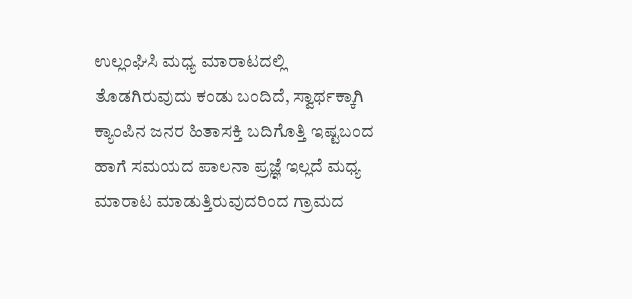ಉಲ್ಲಂಘಿಸಿ ಮಧ್ಯ ಮಾರಾಟದಲ್ಲಿ ತೊಡಗಿರುವುದು ಕಂಡು ಬಂದಿದೆ, ಸ್ವಾರ್ಥಕ್ಕಾಗಿ ಕ್ಯಾಂಪಿನ ಜನರ ಹಿತಾಸಕ್ತಿ ಬದಿಗೊತ್ತಿ ಇಷ್ಟಬಂದ ಹಾಗೆ ಸಮಯದ ಪಾಲನಾ ಪ್ರಜ್ಞೆ ಇಲ್ಲದೆ ಮಧ್ಯ ಮಾರಾಟ ಮಾಡುತ್ತಿರುವುದರಿಂದ ಗ್ರಾಮದ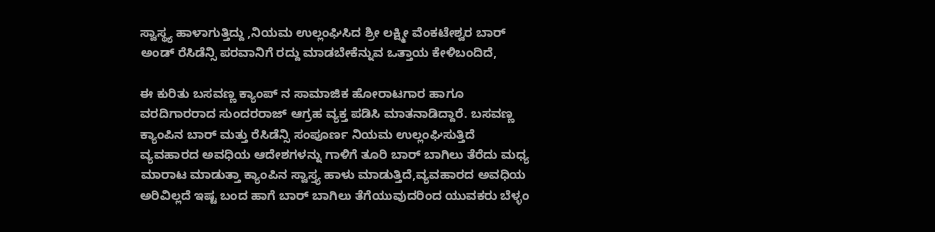ಸ್ವಾಸ್ಥ್ಯ ಹಾಳಾಗುತ್ತಿದ್ದು ,ನಿಯಮ ಉಲ್ಲಂಘಿಸಿದ ಶ್ರೀ ಲಕ್ಷ್ಮೀ ವೆಂಕಟೇಶ್ವರ ಬಾರ್ ಅಂಡ್ ರೆಸಿಡೆನ್ಸಿ ಪರವಾನಿಗೆ ರದ್ದು ಮಾಡಬೇಕೆನ್ನುವ ಒತ್ತಾಯ ಕೇಳಿಬಂದಿದೆ,

ಈ ಕುರಿತು ಬಸವಣ್ಣ ಕ್ಯಾಂಪ್ ನ ಸಾಮಾಜಿಕ ಹೋರಾಟಗಾರ ಹಾಗೂ  ವರದಿಗಾರರಾದ ಸುಂದರರಾಜ್ ಆಗ್ರಹ ವ್ಯಕ್ತ ಪಡಿಸಿ ಮಾತನಾಡಿದ್ದಾರೆ. ಬಸವಣ್ಣ ಕ್ಯಾಂಪಿನ ಬಾರ್ ಮತ್ತು ರೆಸಿಡೆನ್ಸಿ ಸಂಪೂರ್ಣ ನಿಯಮ ಉಲ್ಲಂಘಿಸುತ್ತಿದೆ ವ್ಯವಹಾರದ ಅವಧಿಯ ಆದೇಶಗಳನ್ನು ಗಾಳಿಗೆ ತೂರಿ ಬಾರ್ ಬಾಗಿಲು ತೆರೆದು ಮಧ್ಯ ಮಾರಾಟ ಮಾಡುತ್ತಾ ಕ್ಯಾಂಪಿನ ಸ್ವಾಸ್ತ್ಯ ಹಾಳು ಮಾಡುತ್ತಿದೆ,ವ್ಯವಹಾರದ ಅವಧಿಯ ಅರಿವಿಲ್ಲದೆ ಇಷ್ಟ ಬಂದ ಹಾಗೆ ಬಾರ್ ಬಾಗಿಲು ತೆಗೆಯುವುದರಿಂದ ಯುವಕರು ಬೆಳ್ಳಂ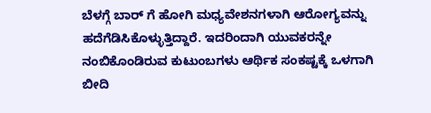ಬೆಳಗ್ಗೆ ಬಾರ್ ಗೆ ಹೋಗಿ ಮಧ್ಯವೇಶನಗಳಾಗಿ ಆರೋಗ್ಯವನ್ನು ಹದೆಗೆಡಿಸಿಕೊಳ್ಳುತ್ತಿದ್ದಾರೆ. ಇದರಿಂದಾಗಿ ಯುವಕರನ್ನೇ ನಂಬಿಕೊಂಡಿರುವ ಕುಟುಂಬಗಳು ಆರ್ಥಿಕ ಸಂಕಷ್ಟಕ್ಕೆ ಒಳಗಾಗಿ ಬೀದಿ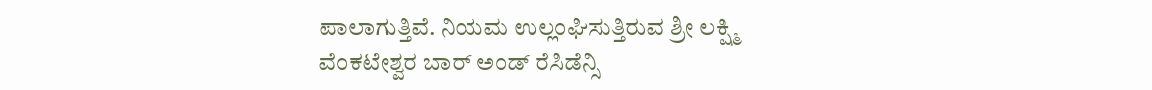ಪಾಲಾಗುತ್ತಿವೆ. ನಿಯಮ ಉಲ್ಲಂಘಿಸುತ್ತಿರುವ ಶ್ರೀ ಲಕ್ಷ್ಮಿ ವೆಂಕಟೇಶ್ವರ ಬಾರ್ ಅಂಡ್ ರೆಸಿಡೆನ್ಸಿ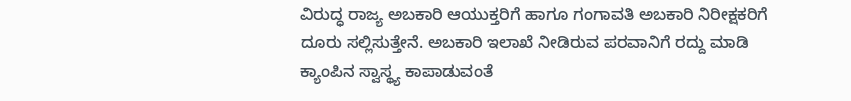ವಿರುದ್ಧ ರಾಜ್ಯ ಅಬಕಾರಿ ಆಯುಕ್ತರಿಗೆ ಹಾಗೂ ಗಂಗಾವತಿ ಅಬಕಾರಿ ನಿರೀಕ್ಷಕರಿಗೆ ದೂರು ಸಲ್ಲಿಸುತ್ತೇನೆ. ಅಬಕಾರಿ ಇಲಾಖೆ ನೀಡಿರುವ ಪರವಾನಿಗೆ ರದ್ದು ಮಾಡಿ ಕ್ಯಾಂಪಿನ ಸ್ವಾಸ್ಥ್ಯ ಕಾಪಾಡುವಂತೆ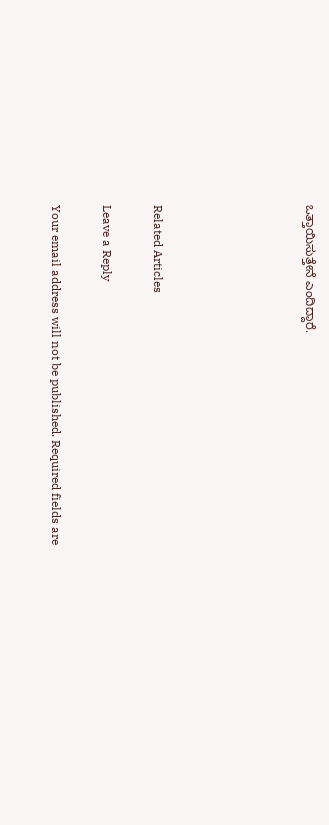ಒತ್ತಾಯಿಸುತ್ತೇನೆ ಎಂದಿದ್ದಾರೆ.





Related Articles

Leave a Reply

Your email address will not be published. Required fields are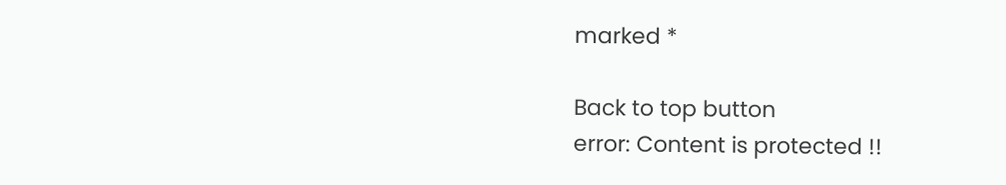marked *

Back to top button
error: Content is protected !!